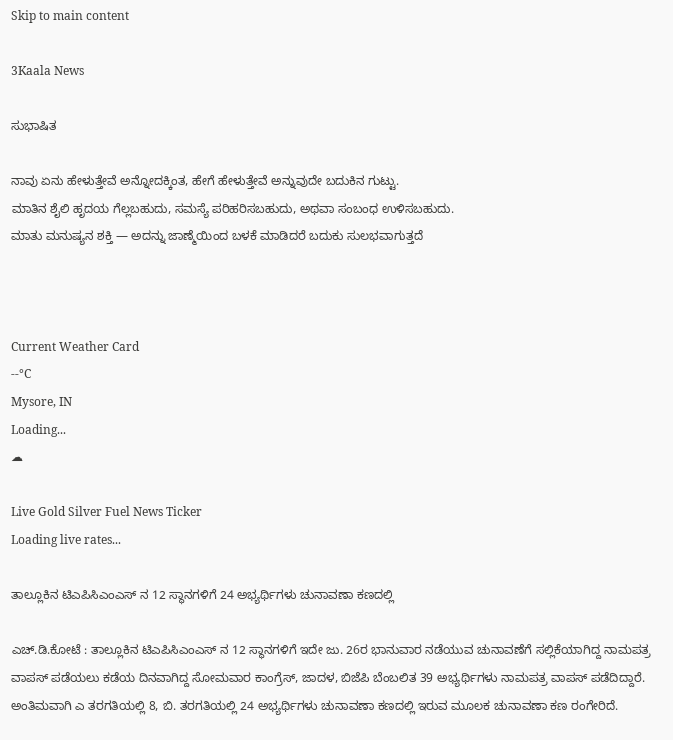Skip to main content

3Kaala News

ಸುಭಾಷಿತ

ನಾವು ಏನು ಹೇಳುತ್ತೇವೆ ಅನ್ನೋದಕ್ಕಿಂತ, ಹೇಗೆ ಹೇಳುತ್ತೇವೆ ಅನ್ನುವುದೇ ಬದುಕಿನ ಗುಟ್ಟು.
ಮಾತಿನ ಶೈಲಿ ಹೃದಯ ಗೆಲ್ಲಬಹುದು, ಸಮಸ್ಯೆ ಪರಿಹರಿಸಬಹುದು, ಅಥವಾ ಸಂಬಂಧ ಉಳಿಸಬಹುದು.
ಮಾತು ಮನುಷ್ಯನ ಶಕ್ತಿ — ಅದನ್ನು ಜಾಣ್ಮೆಯಿಂದ ಬಳಕೆ ಮಾಡಿದರೆ ಬದುಕು ಸುಲಭವಾಗುತ್ತದೆ



Current Weather Card
--°C
Mysore, IN
Loading...
☁

Live Gold Silver Fuel News Ticker
Loading live rates...

ತಾಲ್ಲೂಕಿನ ಟಿಎಪಿಸಿಎಂಎಸ್ ನ 12 ಸ್ಥಾನಗಳಿಗೆ 24 ಅಭ್ಯರ್ಥಿಗಳು ಚುನಾವಣಾ ಕಣದಲ್ಲಿ

ಎಚ್.ಡಿ.ಕೋಟೆ : ತಾಲ್ಲೂಕಿನ ಟಿಎಪಿಸಿಎಂಎಸ್ ನ 12 ಸ್ಥಾನಗಳಿಗೆ ಇದೇ ಜು. 26ರ ಭಾನುವಾರ ನಡೆಯುವ ಚುನಾವಣೆಗೆ ಸಲ್ಲಿಕೆಯಾಗಿದ್ದ ನಾಮಪತ್ರ ವಾಪಸ್ ಪಡೆಯಲು ಕಡೆಯ ದಿನವಾಗಿದ್ದ ಸೋಮವಾರ ಕಾಂಗ್ರೆಸ್, ಜಾದಳ, ಬಿಜೆಪಿ ಬೆಂಬಲಿತ 39 ಅಭ್ಯರ್ಥಿಗಳು ನಾಮಪತ್ರ ವಾಪಸ್ ಪಡೆದಿದ್ದಾರೆ. ಅಂತಿಮವಾಗಿ ಎ ತರಗತಿಯಲ್ಲಿ 8, ಬಿ. ತರಗತಿಯಲ್ಲಿ 24 ಅಭ್ಯರ್ಥಿಗಳು ಚುನಾವಣಾ ಕಣದಲ್ಲಿ ಇರುವ ಮೂಲಕ ಚುನಾವಣಾ ಕಣ ರಂಗೇರಿದೆ.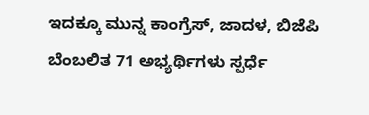ಇದಕ್ಕೂ ಮುನ್ನ ಕಾಂಗ್ರೆಸ್, ಜಾದಳ, ಬಿಜೆಪಿ ಬೆಂಬಲಿತ 71 ಅಭ್ಯರ್ಥಿಗಳು ಸ್ಪರ್ಧೆ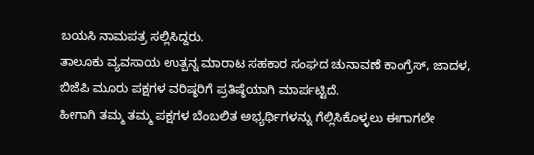ಬಯಸಿ ನಾಮಪತ್ರ ಸಲ್ಲಿಸಿದ್ದರು.
ತಾಲೂಕು ವ್ಯವಸಾಯ ಉತ್ಪನ್ನ ಮಾರಾಟ ಸಹಕಾರ ಸಂಘದ ಚುನಾವಣೆ ಕಾಂಗ್ರೆಸ್, ಜಾದಳ, ಬಿಜೆಪಿ ಮೂರು ಪಕ್ಷಗಳ ವರಿಷ್ಠರಿಗೆ ಪ್ರತಿಷ್ಠೆಯಾಗಿ ಮಾರ್ಪಟ್ಟಿದೆ.
ಹೀಗಾಗಿ ತಮ್ಮ ತಮ್ಮ ಪಕ್ಷಗಳ ಬೆಂಬಲಿತ ಅಭ್ಯರ್ಥಿಗಳನ್ನು ಗೆಲ್ಲಿಸಿಕೊಳ್ಳಲು ಈಗಾಗಲೇ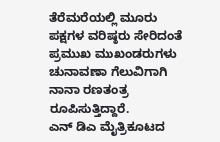ತೆರೆಮರೆಯಲ್ಲಿ ಮೂರು ಪಕ್ಷಗಳ ವರಿಷ್ಠರು ಸೇರಿದಂತೆ ಪ್ರಮುಖ ಮುಖಂಡರುಗಳು ಚುನಾವಣಾ ಗೆಲುವಿಗಾಗಿ ನಾನಾ ರಣತಂತ್ರ ರೂಪಿಸುತ್ತಿದ್ದಾರೆ.
ಎನ್ ಡಿಎ ಮೈತ್ರಿಕೂಟದ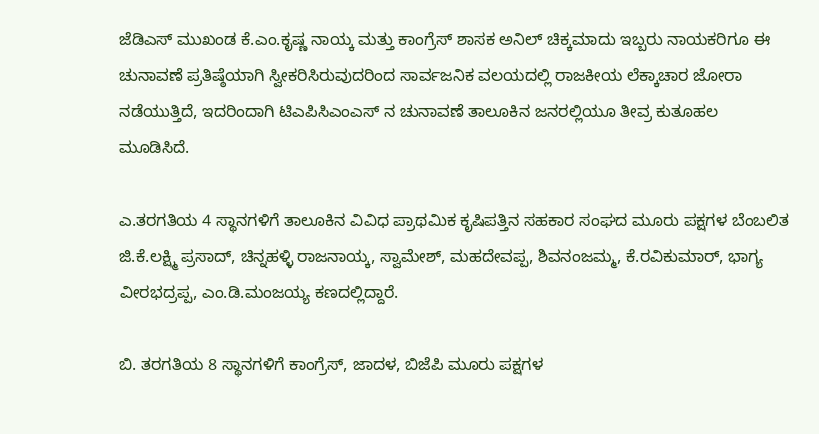ಜೆಡಿಎಸ್ ಮುಖಂಡ ಕೆ.ಎಂ.ಕೃಷ್ಣ ನಾಯ್ಕ ಮತ್ತು ಕಾಂಗ್ರೆಸ್ ಶಾಸಕ ಅನಿಲ್ ಚಿಕ್ಕಮಾದು ಇಬ್ಬರು ನಾಯಕರಿಗೂ ಈ ಚುನಾವಣೆ ಪ್ರತಿಷ್ಠೆಯಾಗಿ ಸ್ವೀಕರಿಸಿರುವುದರಿಂದ ಸಾರ್ವಜನಿಕ ವಲಯದಲ್ಲಿ ರಾಜಕೀಯ ಲೆಕ್ಕಾಚಾರ ಜೋರಾ ನಡೆಯುತ್ತಿದೆ, ಇದರಿಂದಾಗಿ ಟಿಎಪಿಸಿಎಂಎಸ್‌ ನ ಚುನಾವಣೆ ತಾಲೂಕಿನ ಜನರಲ್ಲಿಯೂ ತೀವ್ರ ಕುತೂಹಲ ಮೂಡಿಸಿದೆ.

ಎ.ತರಗತಿಯ 4 ಸ್ಥಾನಗಳಿಗೆ ತಾಲೂಕಿನ ವಿವಿಧ ಪ್ರಾಥಮಿಕ ಕೃಷಿಪತ್ತಿನ ಸಹಕಾರ ಸಂಘದ ಮೂರು ಪಕ್ಷಗಳ ಬೆಂಬಲಿತ ಜಿ.ಕೆ.ಲಕ್ಷ್ಮಿ ಪ್ರಸಾದ್, ಚಿನ್ನಹಳ್ಳಿ ರಾಜನಾಯ್ಕ, ಸ್ವಾಮೇಶ್, ಮಹದೇವಪ್ಪ, ಶಿವನಂಜಮ್ಮ, ಕೆ.ರವಿಕುಮಾರ್, ಭಾಗ್ಯ ವೀರಭದ್ರಪ್ಪ, ಎಂ.ಡಿ.ಮಂಜಯ್ಯ ಕಣದಲ್ಲಿದ್ದಾರೆ.

ಬಿ. ತರಗತಿಯ 8 ಸ್ಥಾನಗಳಿಗೆ ಕಾಂಗ್ರೆಸ್, ಜಾದಳ, ಬಿಜೆಪಿ ಮೂರು ಪಕ್ಷಗಳ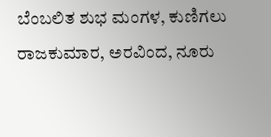ಬೆಂಬಲಿತ ಶುಭ ಮಂಗಳ, ಕುಣಿಗಲು ರಾಜಕುಮಾರ, ಅರವಿಂದ, ನೂರು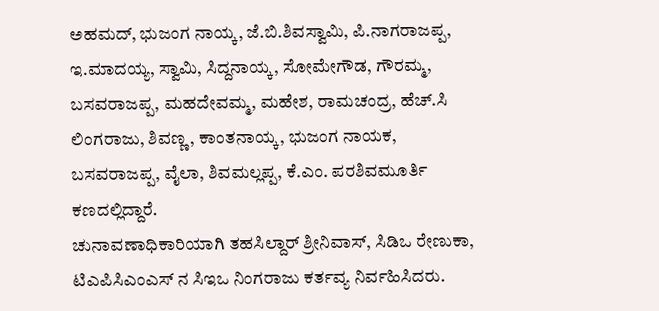ಅಹಮದ್, ಭುಜಂಗ ನಾಯ್ಕ, ಜೆ.ಬಿ.ಶಿವಸ್ವಾಮಿ, ಪಿ.ನಾಗರಾಜಪ್ಪ, ಇ.ಮಾದಯ್ಯ, ಸ್ವಾಮಿ, ಸಿದ್ದನಾಯ್ಕ, ಸೋಮೇಗೌಡ, ಗೌರಮ್ಮ, ಬಸವರಾಜಪ್ಪ, ಮಹದೇವಮ್ಮ, ಮಹೇಶ, ರಾಮಚಂದ್ರ, ಹೆಚ್.ಸಿ ಲಿಂಗರಾಜು, ಶಿವಣ್ಣ, ಕಾಂತನಾಯ್ಕ, ಭುಜಂಗ ನಾಯಕ, ಬಸವರಾಜಪ್ಪ, ವೈಲಾ, ಶಿವಮಲ್ಲಪ್ಪ, ಕೆ.ಎಂ. ಪರಶಿವಮೂರ್ತಿ ಕಣದಲ್ಲಿದ್ದಾರೆ.
ಚುನಾವಣಾಧಿಕಾರಿಯಾಗಿ ತಹಸಿಲ್ದಾರ್ ಶ್ರೀನಿವಾಸ್, ಸಿಡಿಒ ರೇಣುಕಾ, ಟಿಎಪಿಸಿಎಂಎಸ್‌ ನ ಸಿಇಒ ನಿಂಗರಾಜು ಕರ್ತವ್ಯ ನಿರ್ವಹಿಸಿದರು.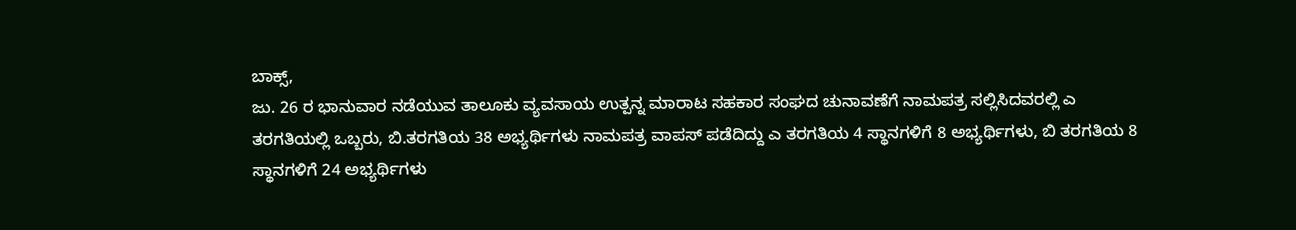ಬಾಕ್ಸ್,
ಜು. 26 ರ ಭಾನುವಾರ ನಡೆಯುವ ತಾಲೂಕು ವ್ಯವಸಾಯ ಉತ್ಪನ್ನ ಮಾರಾಟ ಸಹಕಾರ ಸಂಘದ ಚುನಾವಣೆಗೆ ನಾಮಪತ್ರ ಸಲ್ಲಿಸಿದವರಲ್ಲಿ ಎ ತರಗತಿಯಲ್ಲಿ ಒಬ್ಬರು, ಬಿ.ತರಗತಿಯ 38 ಅಭ್ಯರ್ಥಿಗಳು ನಾಮಪತ್ರ ವಾಪಸ್ ಪಡೆದಿದ್ದು ಎ ತರಗತಿಯ 4 ಸ್ಥಾನಗಳಿಗೆ 8 ಅಭ್ಯರ್ಥಿಗಳು, ಬಿ ತರಗತಿಯ 8 ಸ್ಥಾನಗಳಿಗೆ 24 ಅಭ್ಯರ್ಥಿಗಳು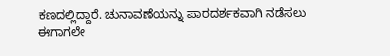ಕಣದಲ್ಲಿದ್ದಾರೆ. ಚುನಾವಣೆಯನ್ನು ಪಾರದರ್ಶಕವಾಗಿ ನಡೆಸಲು ಈಗಾಗಲೇ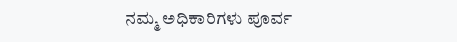ನಮ್ಮ ಅಧಿಕಾರಿಗಳು ಪೂರ್ವ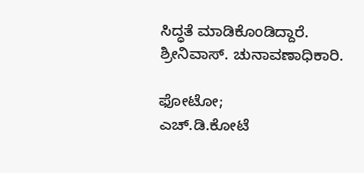ಸಿದ್ಧತೆ ಮಾಡಿಕೊಂಡಿದ್ದಾರೆ.
ಶ್ರೀನಿವಾಸ್. ಚುನಾವಣಾಧಿಕಾರಿ.

ಫೋಟೋ;
ಎಚ್.ಡಿ.ಕೋಟೆ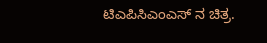ಟಿಎಪಿಸಿಎಂಎಸ್‌ ನ ಚಿತ್ರ.